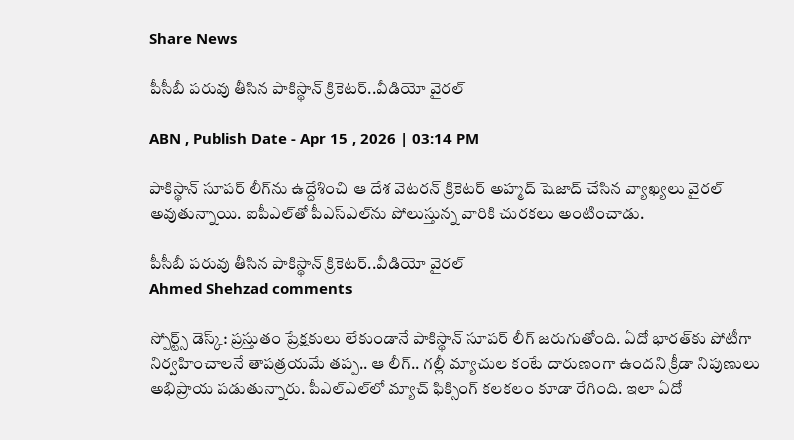Share News

పీసీబీ పరువు తీసిన పాకిస్థాన్ క్రికెటర్..వీడియో వైరల్

ABN , Publish Date - Apr 15 , 2026 | 03:14 PM

పాకిస్థాన్ సూపర్ లీగ్‌ను ఉద్దేశించి ఆ దేశ వెటరన్‌ క్రికెటర్‌ అహ్మద్‌ షెజాద్‌ చేసిన వ్యాఖ్యలు వైరల్‌ అవుతున్నాయి. ఐపీఎల్‌తో పీఎస్‌ఎల్‌ను పోలుస్తున్న వారికి చురకలు అంటించాడు.

పీసీబీ పరువు తీసిన పాకిస్థాన్ క్రికెటర్..వీడియో వైరల్
Ahmed Shehzad comments

స్పోర్ట్స్ డెస్క్: ప్రస్తుతం ప్రేక్షకులు లేకుండానే పాకిస్థాన్ సూపర్ లీగ్ జరుగుతోంది. ఏదో భారత్‌కు పోటీగా నిర్వహించాలనే తాపత్రయమే తప్ప.. ఆ లీగ్.. గల్లీ మ్యాచుల కంటే దారుణంగా ఉందని క్రీడా నిపుణులు అభిప్రాయ పడుతున్నారు. పీఎల్ఎల్‌లో మ్యాచ్ ఫిక్సింగ్ కలకలం కూడా రేగింది. ఇలా ఏదో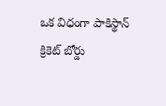ఒక విధంగా పాకిస్థాన్ క్రికెట్ బోర్డు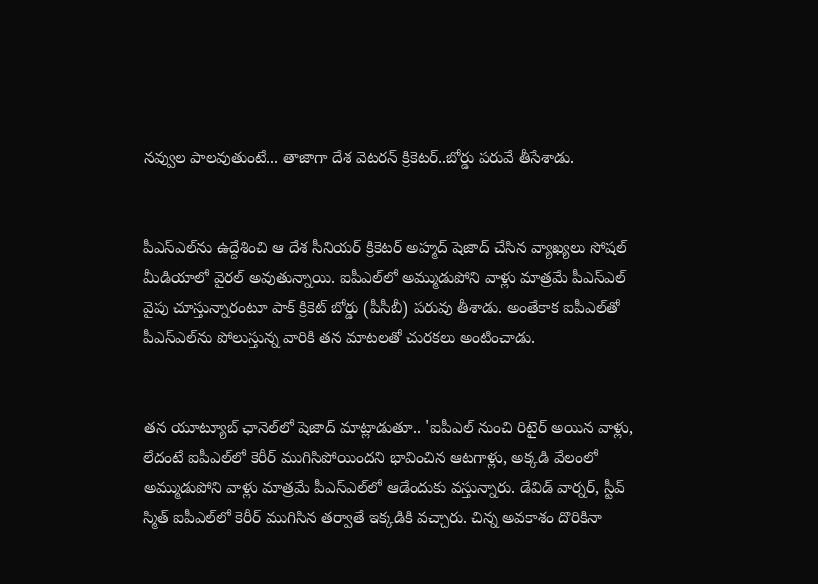నవ్వుల పాలవుతుంటే... తాజాగా దేశ వెటరన్ క్రికెటర్..బోర్డు పరువే తీసేశాడు.


పీఎస్‌ఎల్‌ను ఉద్దేశించి ఆ దేశ సీనియర్ క్రికెటర్‌ అహ్మద్‌ షెజాద్‌ చేసిన వ్యాఖ్యలు సోషల్ మీడియాలో వైరల్‌ అవుతున్నాయి. ఐపీఎల్‌లో అమ్ముడుపోని వాళ్లు మాత్రమే పీఎస్‌ఎల్‌ వైపు చూస్తున్నారంటూ పాక్‌ క్రికెట్‌ బోర్డు (పీసీబీ) పరువు తీశాడు. అంతేకాక ఐపీఎల్‌తో పీఎస్‌ఎల్‌ను పోలుస్తున్న వారికి తన మాటలతో చురకలు అంటించాడు.


తన యూట్యూబ్‌ ఛానెల్‌లో షెజాద్ మాట్లాడుతూ.. 'ఐపీఎల్‌ నుంచి రిటైర్‌ అయిన వాళ్లు, లేదంటే ఐపీఎల్‌లో కెరీర్‌ ముగిసిపోయిందని భావించిన ఆటగాళ్లు, అక్కడి వేలంలో అమ్ముడుపోని వాళ్లు మాత్రమే పీఎస్‌ఎల్‌లో ఆడేందుకు వస్తున్నారు. డేవిడ్‌ వార్నర్‌, స్టీవ్‌ స్మిత్‌ ఐపీఎల్‌లో కెరీర్‌ ముగిసిన తర్వాతే ఇక్కడికి వచ్చారు. చిన్న అవకాశం దొరికినా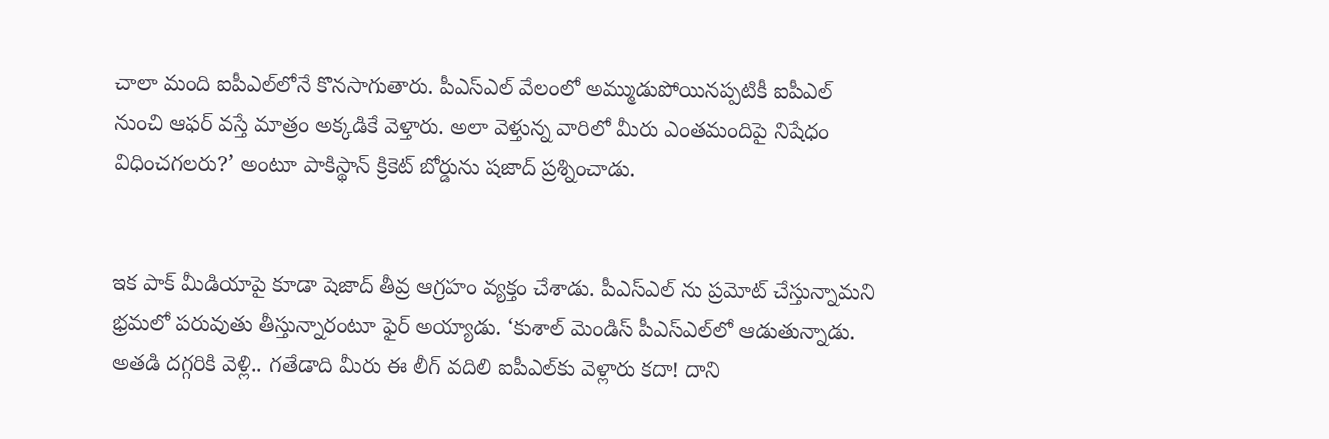చాలా మంది ఐపీఎల్‌లోనే కొనసాగుతారు. పీఎస్‌ఎల్‌ వేలంలో అమ్ముడుపోయినప్పటికీ ఐపీఎల్‌ నుంచి ఆఫర్‌ వస్తే మాత్రం అక్కడికే వెళ్తారు. అలా వెళ్తున్న వారిలో మీరు ఎంతమందిపై నిషేధం విధించగలరు?’ అంటూ పాకిస్థాన్ క్రికెట్ బోర్డును షజాద్ ప్రశ్నించాడు.


ఇక పాక్‌ మీడియాపై కూడా షెజాద్ తీవ్ర ఆగ్రహం వ్యక్తం చేశాడు. పీఎస్ఎల్ ను ప్రమోట్ చేస్తున్నామని భ్రమలో పరువుతు తీస్తున్నారంటూ ఫైర్ అయ్యాడు. ‘కుశాల్‌ మెండిస్‌ పీఎస్‌ఎల్‌లో ఆడుతున్నాడు. అతడి దగ్గరికి వెళ్లి.. గతేడాది మీరు ఈ లీగ్‌ వదిలి ఐపీఎల్‌కు వెళ్లారు కదా! దాని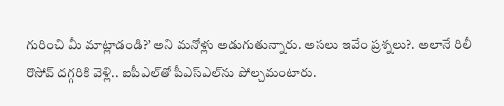గురించి మీ మాట్లాడండి?’ అని మనోళ్లు అడుగుతున్నారు. అసలు ఇవేం ప్రశ్నలు?. అలానే రిలీ రొసోవ్‌ దగ్గరికి వెళ్లి.. ఐపీఎల్‌తో పీఎస్‌ఎల్‌ను పోల్చమంటారు.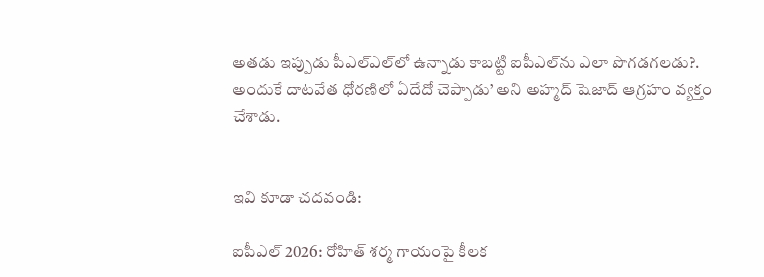అతడు ఇప్పుడు పీఎల్ఎల్‌లో ఉన్నాడు కాబట్టి ఐపీఎల్‌ను ఎలా పొగడగలడు?. అందుకే దాటవేత ధోరణిలో ఏదేదో చెప్పాడు’ అని అహ్మద్‌ షెజాద్ ఆగ్రహం వ్యక్తం చేశాడు.


ఇవి కూడా చదవండి:

ఐపీఎల్ 2026: రోహిత్ శర్మ గాయంపై కీలక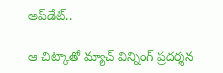అప్‌డేట్..

ఆ చిట్కాతో మ్యాచ్ విన్నింగ్ ప్రదర్శన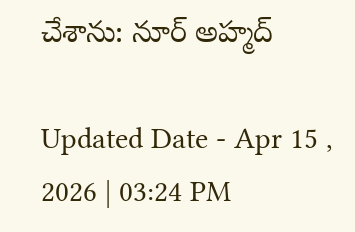చేశాను: నూర్ అహ్మద్

Updated Date - Apr 15 , 2026 | 03:24 PM